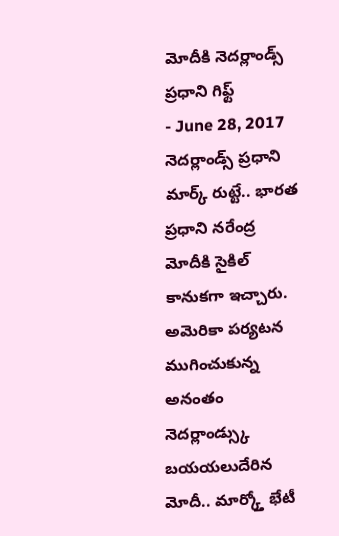మోదీకి నెదర్లాండ్స్ ప్రధాని గిఫ్ట్
- June 28, 2017
నెదర్లాండ్స్ ప్రధాని మార్క్ రుట్టే.. భారత ప్రధాని నరేంద్ర మోదీకి సైకిల్ కానుకగా ఇచ్చారు. అమెరికా పర్యటన ముగించుకున్న అనంతం నెదర్లాండ్స్కు బయయలుదేరిన మోదీ.. మార్క్తో భేటీ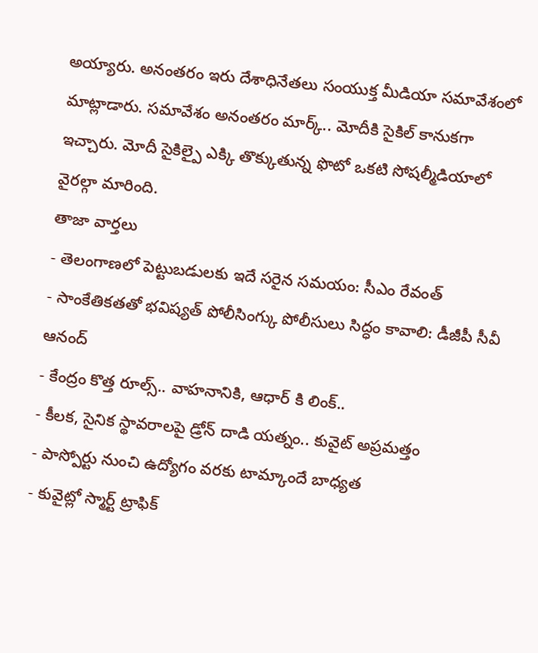అయ్యారు. అనంతరం ఇరు దేశాధినేతలు సంయుక్త మీడియా సమావేశంలో మాట్లాడారు. సమావేశం అనంతరం మార్క్.. మోదీకి సైకిల్ కానుకగా ఇచ్చారు. మోదీ సైకిల్పై ఎక్కి తొక్కుతున్న ఫొటో ఒకటి సోషల్మీడియాలో వైరల్గా మారింది.
తాజా వార్తలు
- తెలంగాణలో పెట్టుబడులకు ఇదే సరైన సమయం: సీఎం రేవంత్
- సాంకేతికతతో భవిష్యత్ పోలీసింగ్కు పోలీసులు సిద్ధం కావాలి: డీజీపీ సీవీ ఆనంద్
- కేంద్రం కొత్త రూల్స్.. వాహనానికి, ఆధార్ కి లింక్..
- కీలక, సైనిక స్థావరాలపై డ్రోన్ దాడి యత్నం.. కువైట్ అప్రమత్తం
- పాస్పోర్టు నుంచి ఉద్యోగం వరకు టామ్కాందే బాధ్యత
- కువైట్లో స్మార్ట్ ట్రాఫిక్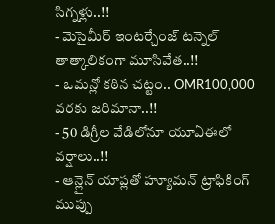సిగ్నళ్లు..!!
- మెసైమీర్ ఇంటర్చేంజ్ టన్నెల్ తాత్కాలికంగా మూసివేత..!!
- ఒమన్లో కఠిన చట్టం.. OMR100,000 వరకు జరిమానా..!!
- 50 డిగ్రీల వేడిలోనూ యూఏఈలో వర్షాలు..!!
- ఆన్లైన్ యాప్లతో హ్యూమన్ ట్రాఫికింగ్ ముప్పు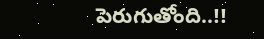పెరుగుతోంది..!!